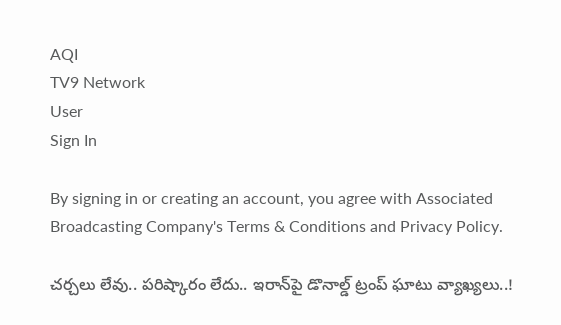AQI
TV9 Network
User
Sign In

By signing in or creating an account, you agree with Associated Broadcasting Company's Terms & Conditions and Privacy Policy.

చర్చలు లేవు.. పరిష్కారం లేదు.. ఇరాన్‌పై డొనాల్డ్ ట్రంప్ ఘాటు వ్యాఖ్యలు..!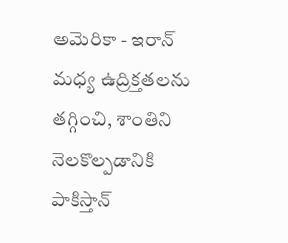అమెరికా - ఇరాన్ మధ్య ఉద్రిక్తతలను తగ్గించి, శాంతిని నెలకొల్పడానికి పాకిస్తాన్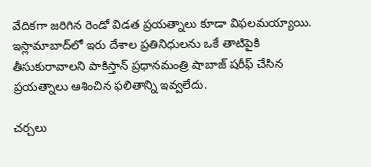వేదికగా జరిగిన రెండో విడత ప్రయత్నాలు కూడా విఫలమయ్యాయి. ఇస్లామాబాద్‌లో ఇరు దేశాల ప్రతినిధులను ఒకే తాటిపైకి తీసుకురావాలని పాకిస్తాన్ ప్రధానమంత్రి షాబాజ్ షరీఫ్ చేసిన ప్రయత్నాలు ఆశించిన ఫలితాన్ని ఇవ్వలేదు.

చర్చలు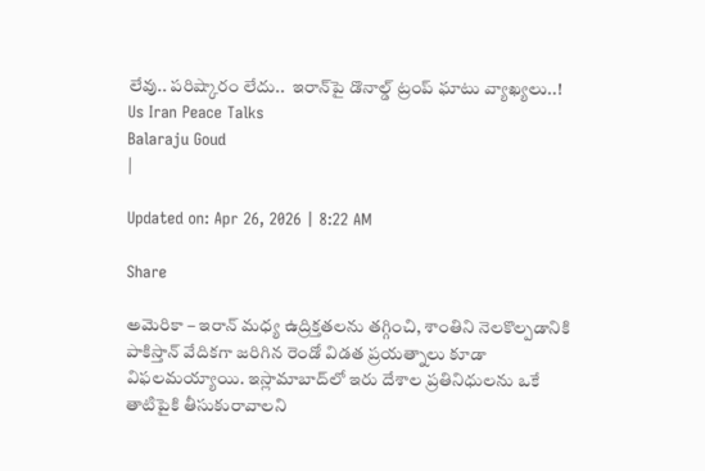లేవు.. పరిష్కారం లేదు..  ఇరాన్‌పై డొనాల్డ్ ట్రంప్ ఘాటు వ్యాఖ్యలు..!
Us Iran Peace Talks
Balaraju Goud
|

Updated on: Apr 26, 2026 | 8:22 AM

Share

అమెరికా – ఇరాన్ మధ్య ఉద్రిక్తతలను తగ్గించి, శాంతిని నెలకొల్పడానికి పాకిస్తాన్ వేదికగా జరిగిన రెండో విడత ప్రయత్నాలు కూడా విఫలమయ్యాయి. ఇస్లామాబాద్‌లో ఇరు దేశాల ప్రతినిధులను ఒకే తాటిపైకి తీసుకురావాలని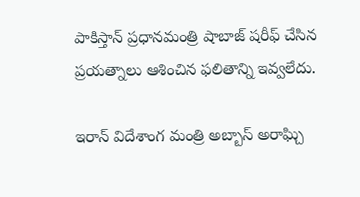పాకిస్తాన్ ప్రధానమంత్రి షాబాజ్ షరీఫ్ చేసిన ప్రయత్నాలు ఆశించిన ఫలితాన్ని ఇవ్వలేదు.

ఇరాన్ విదేశాంగ మంత్రి అబ్బాస్ అరాఘ్చి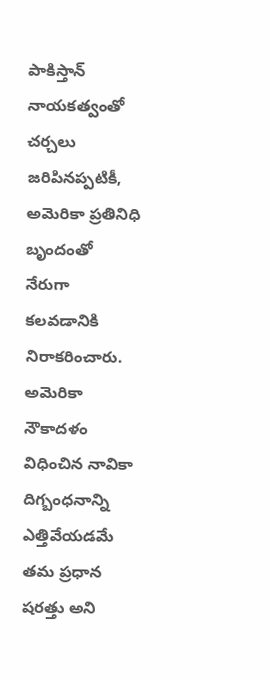పాకిస్తాన్ నాయకత్వంతో చర్చలు జరిపినప్పటికీ, అమెరికా ప్రతినిధి బృందంతో నేరుగా కలవడానికి నిరాకరించారు. అమెరికా నౌకాదళం విధించిన నావికా దిగ్బంధనాన్ని ఎత్తివేయడమే తమ ప్రధాన షరత్తు అని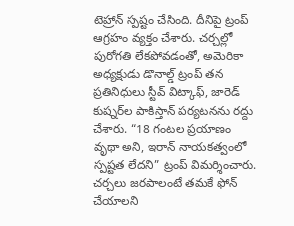టెహ్రాన్ స్పష్టం చేసింది. దీనిపై ట్రంప్ ఆగ్రహం వ్యక్తం చేశారు. చర్చల్లో పురోగతి లేకపోవడంతో, అమెరికా అధ్యక్షుడు డొనాల్డ్ ట్రంప్ తన ప్రతినిధులు స్టీవ్ విట్కాఫ్, జారెడ్ కుష్నర్‌ల పాకిస్తాన్ పర్యటనను రద్దు చేశారు. “18 గంటల ప్రయాణం వృథా అని, ఇరాన్ నాయకత్వంలో స్పష్టత లేదని” ట్రంప్ విమర్శించారు. చర్చలు జరపాలంటే తమకే ఫోన్ చేయాలని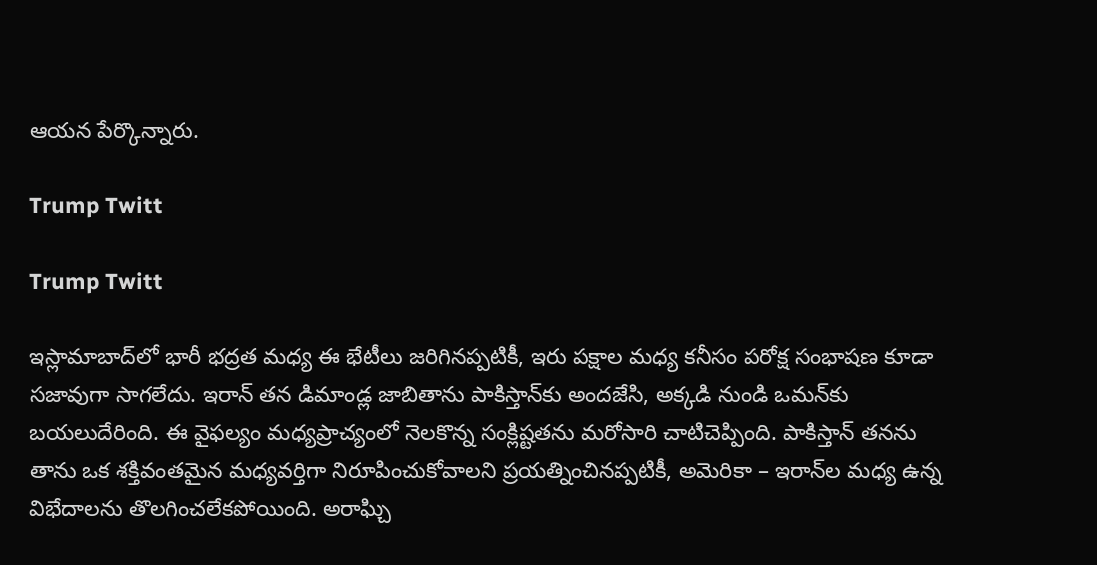ఆయన పేర్కొన్నారు.

Trump Twitt

Trump Twitt

ఇస్లామాబాద్‌లో భారీ భద్రత మధ్య ఈ భేటీలు జరిగినప్పటికీ, ఇరు పక్షాల మధ్య కనీసం పరోక్ష సంభాషణ కూడా సజావుగా సాగలేదు. ఇరాన్ తన డిమాండ్ల జాబితాను పాకిస్తాన్‌కు అందజేసి, అక్కడి నుండి ఒమన్‌కు బయలుదేరింది. ఈ వైఫల్యం మధ్యప్రాచ్యంలో నెలకొన్న సంక్లిష్టతను మరోసారి చాటిచెప్పింది. పాకిస్తాన్ తనను తాను ఒక శక్తివంతమైన మధ్యవర్తిగా నిరూపించుకోవాలని ప్రయత్నించినప్పటికీ, అమెరికా – ఇరాన్‌ల మధ్య ఉన్న విభేదాలను తొలగించలేకపోయింది. అరాఘ్చి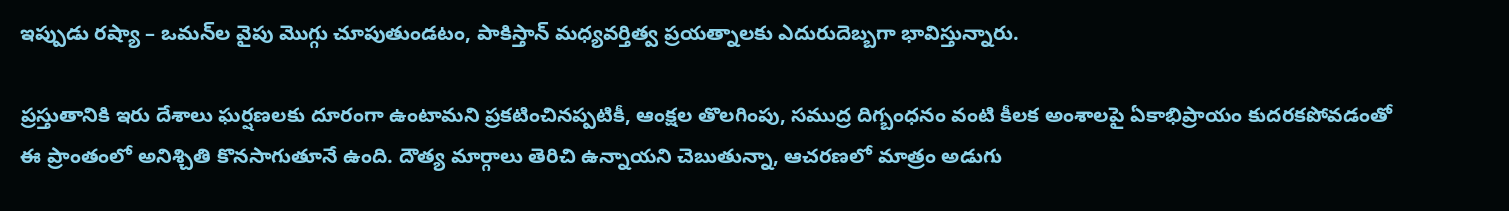ఇప్పుడు రష్యా – ఒమన్‌ల వైపు మొగ్గు చూపుతుండటం, పాకిస్తాన్ మధ్యవర్తిత్వ ప్రయత్నాలకు ఎదురుదెబ్బగా భావిస్తున్నారు.

ప్రస్తుతానికి ఇరు దేశాలు ఘర్షణలకు దూరంగా ఉంటామని ప్రకటించినప్పటికీ, ఆంక్షల తొలగింపు, సముద్ర దిగ్బంధనం వంటి కీలక అంశాలపై ఏకాభిప్రాయం కుదరకపోవడంతో ఈ ప్రాంతంలో అనిశ్చితి కొనసాగుతూనే ఉంది. దౌత్య మార్గాలు తెరిచి ఉన్నాయని చెబుతున్నా, ఆచరణలో మాత్రం అడుగు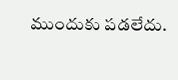ముందుకు పడలేదు.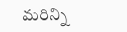మరిన్ని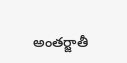అంతర్జాతీ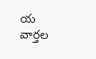య వార్తల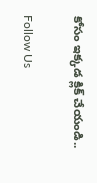కోసం ఇక్కడ క్లిక్ చేయండి..

Follow Us